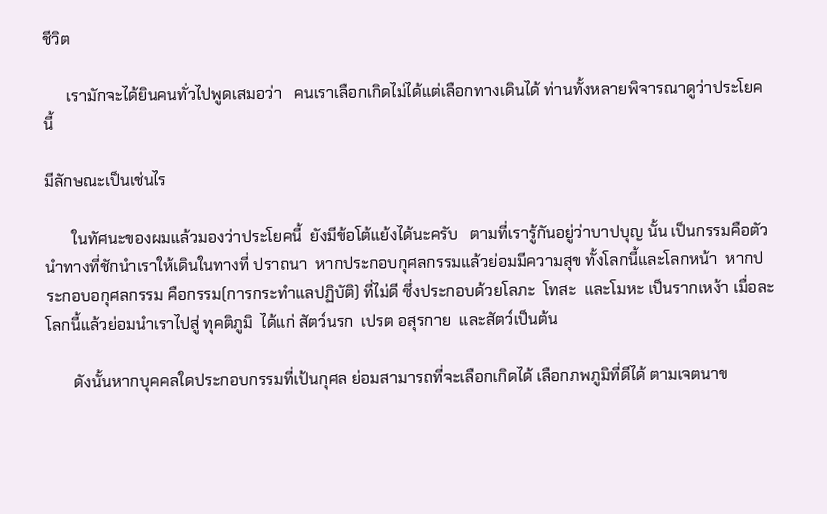ชีวิต

      เรามักจะได้ยินคนทั่วไปพูดเสมอว่า   คนเราเลือกเกิดไม่ได้แต่เลือกทางเดินได้ ท่านทั้งหลายพิจารณาดูว่าประโยค นี้

มีลักษณะเป็นเช่นไร

       ในทัศนะของผมแล้วมองว่าประโยคนี้  ยังมีข้อโต้แย้งได้นะครับ   ตามที่เรารู้กันอยู่ว่าบาปบุญ นั้น เป็นกรรมคือตัวนำทางที่ชักนำเราให้เดินในทางที่ ปราถนา  หากประกอบกุศลกรรมแล้วย่อมมีความสุข ทั้งโลกนี้และโลกหน้า  หากประกอบอกุศลกรรม คือกรรม(การกระทำแลปฏิบัติ) ที่ไม่ดี ซึ่งประกอบด้วยโลภะ  โทสะ  และโมหะ เป็นรากเหง้า เมื่อละโลกนี้แล้วย่อมนำเราไปสู่ ทุคติภูมิ  ได้แก่ สัตว์นรก  เปรต อสุรกาย  และสัตว์เป็นต้น

       ดังนั้นหากบุคคลใดประกอบกรรมที่เป้นกุศล ย่อมสามารถที่จะเลือกเกิดได้ เลือกภพภูมิที่ดีได้ ตามเจตนาข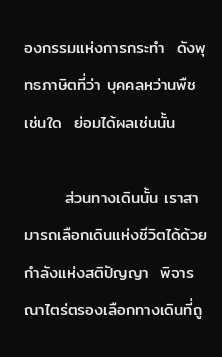องกรรมแห่งการกระทำ  ดังพุทธภาษิตที่ว่า บุคคลหว่านพืชเช่นใด  ย่อมได้ผลเช่นนั้น

       ส่วนทางเดินนั้น เราสามารถเลือกเดินแห่งชีวิตได้ด้วยกำลังแห่งสติปัญญา  พิจารณาไตร่ตรองเลือกทางเดินที่ถู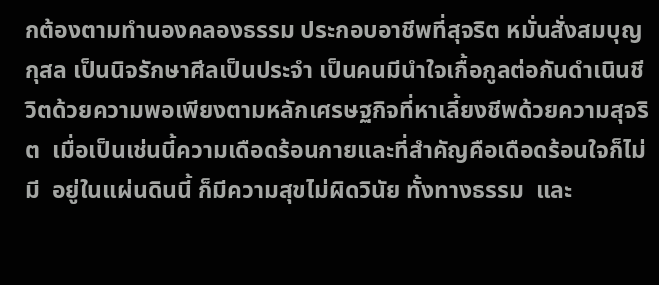กต้องตามทำนองคลองธรรม ประกอบอาชีพที่สุจริต หมั่นสั่งสมบุญกุสล เป็นนิจรักษาศีลเป็นประจำ เป็นคนมีนำใจเกื้อกูลต่อกันดำเนินชีวิตด้วยความพอเพียงตามหลักเศรษฐกิจที่หาเลี้ยงชีพด้วยความสุจริต  เมื่อเป็นเช่นนี้ความเดือดร้อนกายและที่สำคัญคือเดือดร้อนใจก็ไม่มี  อยู่ในแผ่นดินนี้ ก็มีความสุขไม่ผิดวินัย ทั้งทางธรรม  และ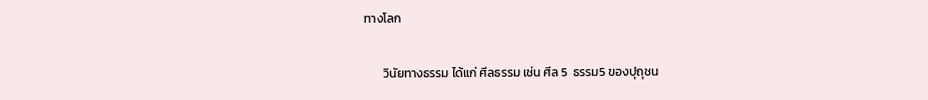ทางโลก

       วินัยทางธรรม ได้แก่ ศีลธรรม เช่น ศีล 5  ธรรม5 ของปุถุชน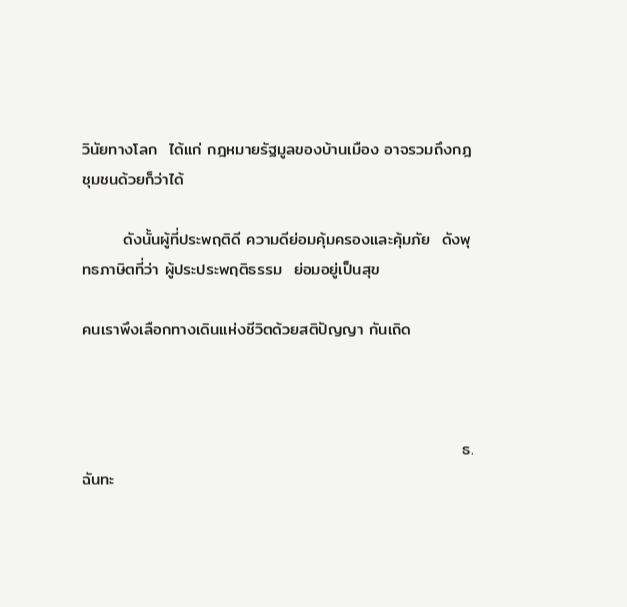วินัยทางโลก  ได้แก่ กฎหมายรัฐมูลของบ้านเมือง อาจรวมถึงกฎชุมชนด้วยก็ว่าได้

       ดังนั้นผู้ที่ประพฤติดี ความดีย่อมคุ้มครองและคุ้มภัย  ดังพุทธภาษิตที่ว่า ผู้ประประพฤติธรรม  ย่อมอยู่เป็นสุข

คนเราพึงเลือกทางเดินแห่งชีวิตด้วยสติปัญญา กันเถิด



                                                                 ธ.ฉันทะ